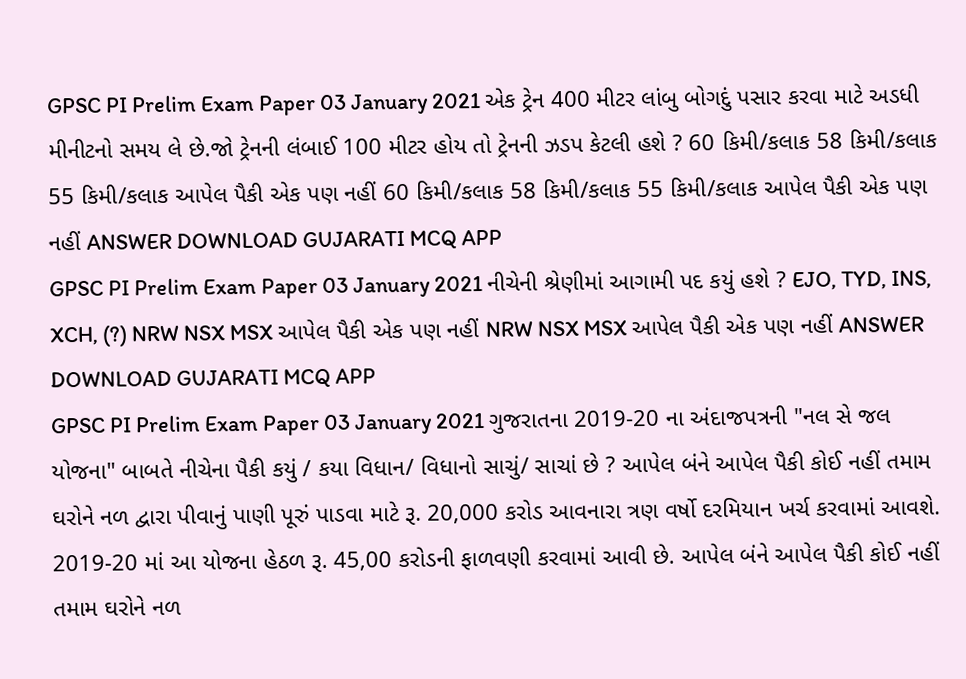GPSC PI Prelim Exam Paper 03 January 2021 એક ટ્રેન 400 મીટર લાંબુ બોગદું પસાર કરવા માટે અડધી મીનીટનો સમય લે છે.જો ટ્રેનની લંબાઈ 100 મીટર હોય તો ટ્રેનની ઝડપ કેટલી હશે ? 60 કિમી/કલાક 58 કિમી/કલાક 55 કિમી/કલાક આપેલ પૈકી એક પણ નહીં 60 કિમી/કલાક 58 કિમી/કલાક 55 કિમી/કલાક આપેલ પૈકી એક પણ નહીં ANSWER DOWNLOAD GUJARATI MCQ APP
GPSC PI Prelim Exam Paper 03 January 2021 નીચેની શ્રેણીમાં આગામી પદ કયું હશે ? EJO, TYD, INS, XCH, (?) NRW NSX MSX આપેલ પૈકી એક પણ નહીં NRW NSX MSX આપેલ પૈકી એક પણ નહીં ANSWER DOWNLOAD GUJARATI MCQ APP
GPSC PI Prelim Exam Paper 03 January 2021 ગુજરાતના 2019-20 ના અંદાજપત્રની "નલ સે જલ યોજના" બાબતે નીચેના પૈકી કયું / કયા વિધાન/ વિધાનો સાચું/ સાચાં છે ? આપેલ બંને આપેલ પૈકી કોઈ નહીં તમામ ઘરોને નળ દ્વારા પીવાનું પાણી પૂરું પાડવા માટે રૂ. 20,000 કરોડ આવનારા ત્રણ વર્ષો દરમિયાન ખર્ચ કરવામાં આવશે. 2019-20 માં આ યોજના હેઠળ રૂ. 45,00 કરોડની ફાળવણી કરવામાં આવી છે. આપેલ બંને આપેલ પૈકી કોઈ નહીં તમામ ઘરોને નળ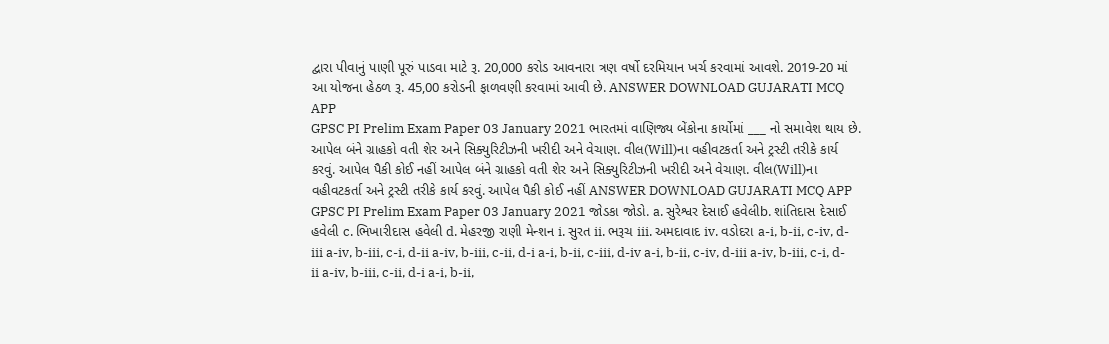દ્વારા પીવાનું પાણી પૂરું પાડવા માટે રૂ. 20,000 કરોડ આવનારા ત્રણ વર્ષો દરમિયાન ખર્ચ કરવામાં આવશે. 2019-20 માં આ યોજના હેઠળ રૂ. 45,00 કરોડની ફાળવણી કરવામાં આવી છે. ANSWER DOWNLOAD GUJARATI MCQ APP
GPSC PI Prelim Exam Paper 03 January 2021 ભારતમાં વાણિજ્ય બેંકોના કાર્યોમાં ___ નો સમાવેશ થાય છે. આપેલ બંને ગ્રાહકો વતી શેર અને સિક્યુરિટીઝની ખરીદી અને વેચાણ. વીલ(Will)ના વહીવટકર્તા અને ટ્રસ્ટી તરીકે કાર્ય કરવું. આપેલ પૈકી કોઈ નહીં આપેલ બંને ગ્રાહકો વતી શેર અને સિક્યુરિટીઝની ખરીદી અને વેચાણ. વીલ(Will)ના વહીવટકર્તા અને ટ્રસ્ટી તરીકે કાર્ય કરવું. આપેલ પૈકી કોઈ નહીં ANSWER DOWNLOAD GUJARATI MCQ APP
GPSC PI Prelim Exam Paper 03 January 2021 જોડકા જોડો. a. સુરેશ્વર દેસાઈ હવેલીb. શાંતિદાસ દેસાઈ હવેલી c. ભિખારીદાસ હવેલી d. મેહરજી રાણી મેન્શન i. સુરત ii. ભરૂચ iii. અમદાવાદ iv. વડોદરા a-i, b-ii, c-iv, d-iii a-iv, b-iii, c-i, d-ii a-iv, b-iii, c-ii, d-i a-i, b-ii, c-iii, d-iv a-i, b-ii, c-iv, d-iii a-iv, b-iii, c-i, d-ii a-iv, b-iii, c-ii, d-i a-i, b-ii,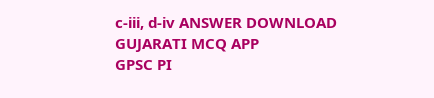c-iii, d-iv ANSWER DOWNLOAD GUJARATI MCQ APP
GPSC PI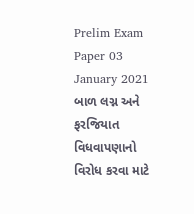Prelim Exam Paper 03 January 2021 બાળ લગ્ન અને ફરજિયાત વિધવાપણાનો વિરોધ કરવા માટે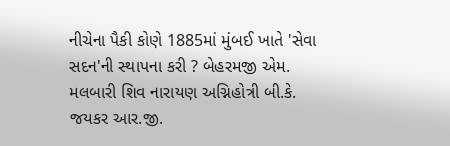નીચેના પૈકી કોણે 1885માં મુંબઈ ખાતે 'સેવા સદન'ની સ્થાપના કરી ? બેહરમજી એમ. મલબારી શિવ નારાયણ અગ્નિહોત્રી બી.કે. જયકર આર.જી.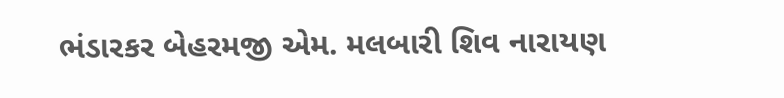ભંડારકર બેહરમજી એમ. મલબારી શિવ નારાયણ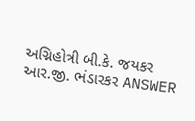અગ્નિહોત્રી બી.કે. જયકર આર.જી. ભંડારકર ANSWER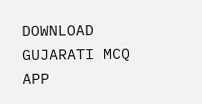DOWNLOAD GUJARATI MCQ APP